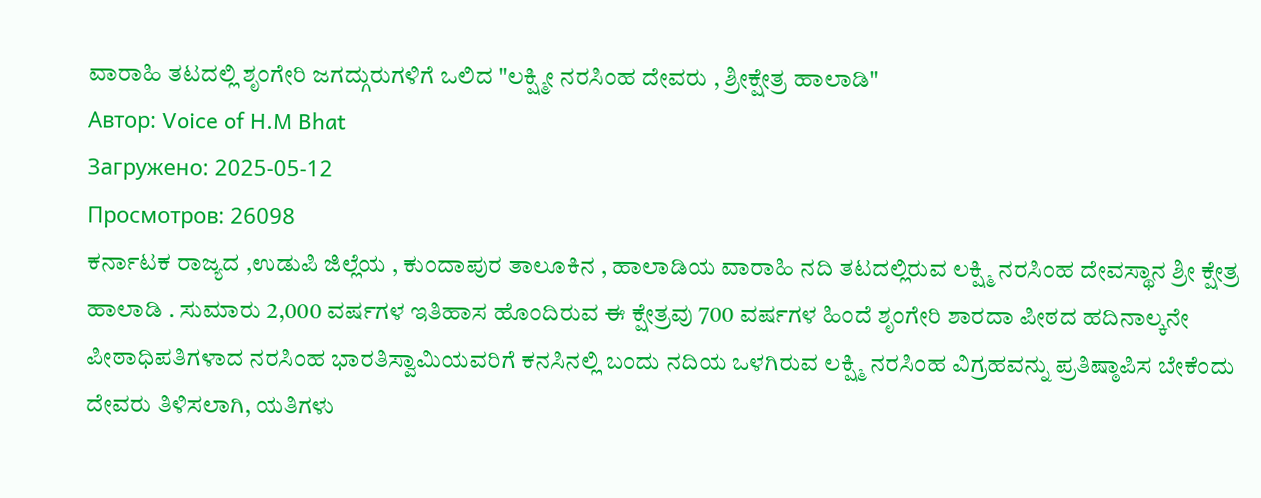ವಾರಾಹಿ ತಟದಲ್ಲಿ ಶೃಂಗೇರಿ ಜಗದ್ಗುರುಗಳಿಗೆ ಒಲಿದ "ಲಕ್ಷ್ಮೀ ನರಸಿಂಹ ದೇವರು , ಶ್ರೀಕ್ಷೇತ್ರ ಹಾಲಾಡಿ"
Автор: Voice of H.M Bhat
Загружено: 2025-05-12
Просмотров: 26098
ಕರ್ನಾಟಕ ರಾಜ್ಯದ ,ಉಡುಪಿ ಜಿಲ್ಲೆಯ , ಕುಂದಾಪುರ ತಾಲೂಕಿನ , ಹಾಲಾಡಿಯ ವಾರಾಹಿ ನದಿ ತಟದಲ್ಲಿರುವ ಲಕ್ಷ್ಮಿ ನರಸಿಂಹ ದೇವಸ್ಥಾನ ಶ್ರೀ ಕ್ಷೇತ್ರ ಹಾಲಾಡಿ . ಸುಮಾರು 2,000 ವರ್ಷಗಳ ಇತಿಹಾಸ ಹೊಂದಿರುವ ಈ ಕ್ಷೇತ್ರವು 700 ವರ್ಷಗಳ ಹಿಂದೆ ಶೃಂಗೇರಿ ಶಾರದಾ ಪೀಠದ ಹದಿನಾಲ್ಕನೇ ಪೀಠಾಧಿಪತಿಗಳಾದ ನರಸಿಂಹ ಭಾರತಿಸ್ವಾಮಿಯವರಿಗೆ ಕನಸಿನಲ್ಲಿ ಬಂದು ನದಿಯ ಒಳಗಿರುವ ಲಕ್ಷ್ಮಿ ನರಸಿಂಹ ವಿಗ್ರಹವನ್ನು ಪ್ರತಿಷ್ಠಾಪಿಸ ಬೇಕೆಂದು ದೇವರು ತಿಳಿಸಲಾಗಿ, ಯತಿಗಳು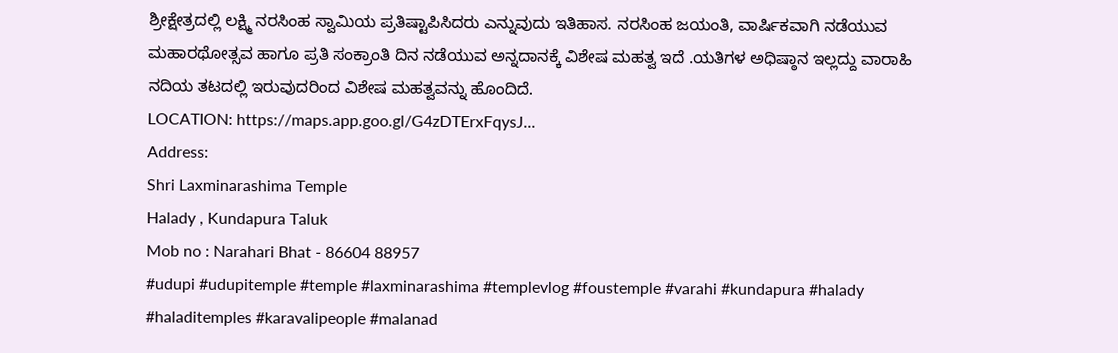ಶ್ರೀಕ್ಷೇತ್ರದಲ್ಲಿ ಲಕ್ಷ್ಮಿ ನರಸಿಂಹ ಸ್ವಾಮಿಯ ಪ್ರತಿಷ್ಟಾಪಿಸಿದರು ಎನ್ನುವುದು ಇತಿಹಾಸ. ನರಸಿಂಹ ಜಯಂತಿ, ವಾರ್ಷಿಕವಾಗಿ ನಡೆಯುವ ಮಹಾರಥೋತ್ಸವ ಹಾಗೂ ಪ್ರತಿ ಸಂಕ್ರಾಂತಿ ದಿನ ನಡೆಯುವ ಅನ್ನದಾನಕ್ಕೆ ವಿಶೇಷ ಮಹತ್ವ ಇದೆ .ಯತಿಗಳ ಅಧಿಷ್ಠಾನ ಇಲ್ಲದ್ದು ವಾರಾಹಿ ನದಿಯ ತಟದಲ್ಲಿ ಇರುವುದರಿಂದ ವಿಶೇಷ ಮಹತ್ವವನ್ನು ಹೊಂದಿದೆ.
LOCATION: https://maps.app.goo.gl/G4zDTErxFqysJ...
Address:
Shri Laxminarashima Temple
Halady , Kundapura Taluk
Mob no : Narahari Bhat - 86604 88957
#udupi #udupitemple #temple #laxminarashima #templevlog #foustemple #varahi #kundapura #halady #haladitemples #karavalipeople #malanad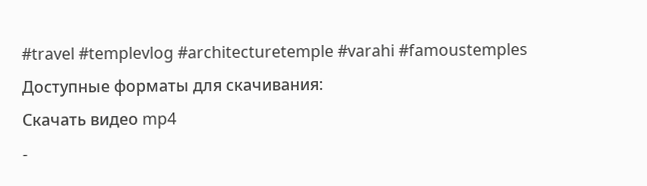#travel #templevlog #architecturetemple #varahi #famoustemples
Доступные форматы для скачивания:
Скачать видео mp4
-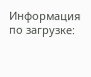Информация по загрузке: